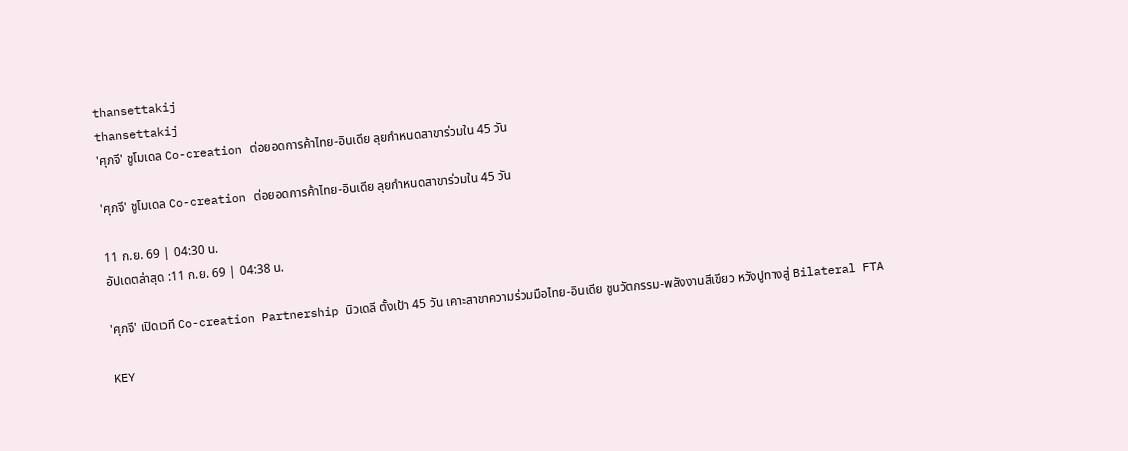thansettakij
thansettakij
'ศุภจี' ชูโมเดล Co-creation ต่อยอดการค้าไทย-อินเดีย ลุยกำหนดสาขาร่วมใน 45 วัน

'ศุภจี' ชูโมเดล Co-creation ต่อยอดการค้าไทย-อินเดีย ลุยกำหนดสาขาร่วมใน 45 วัน

11 ก.ย. 69 | 04:30 น.
อัปเดตล่าสุด :11 ก.ย. 69 | 04:38 น.

'ศุภจี' เปิดเวที Co-creation Partnership นิวเดลี ตั้งเป้า 45 วัน เคาะสาขาความร่วมมือไทย-อินเดีย ชูนวัตกรรม-พลังงานสีเขียว หวังปูทางสู่ Bilateral FTA

KEY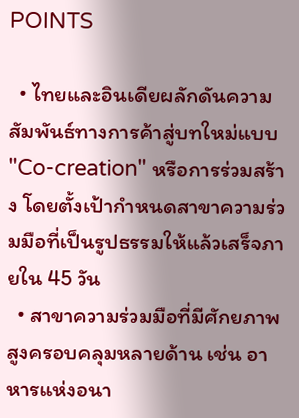POINTS

  • ไทยและอินเดียผลักดันความสัมพันธ์ทางการค้าสู่บทใหม่แบบ "Co-creation" หรือการร่วมสร้าง โดยตั้งเป้ากำหนดสาขาความร่วมมือที่เป็นรูปธรรมให้แล้วเสร็จภายใน 45 วัน
  • สาขาความร่วมมือที่มีศักยภาพสูงครอบคลุมหลายด้าน เช่น อาหารแห่งอนา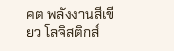คต พลังงานสีเขียว โลจิสติกส์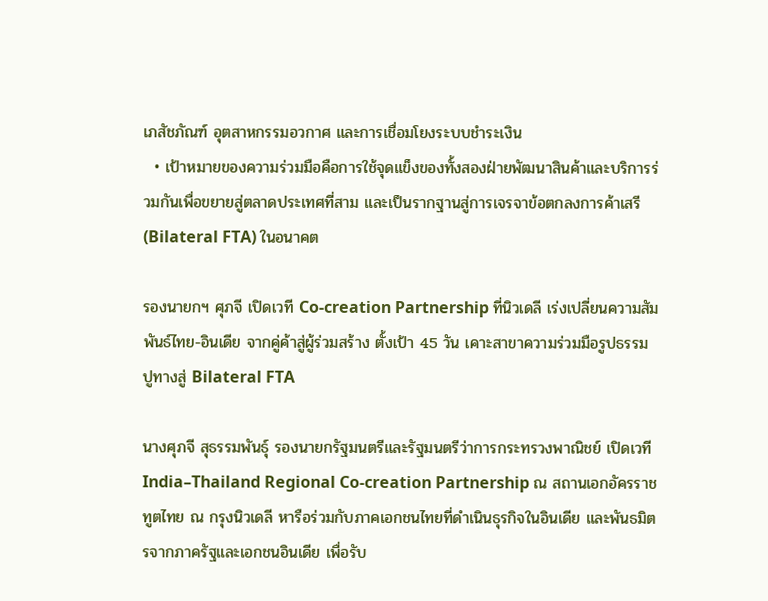เภสัชภัณฑ์ อุตสาหกรรมอวกาศ และการเชื่อมโยงระบบชำระเงิน
  • เป้าหมายของความร่วมมือคือการใช้จุดแข็งของทั้งสองฝ่ายพัฒนาสินค้าและบริการร่วมกันเพื่อขยายสู่ตลาดประเทศที่สาม และเป็นรากฐานสู่การเจรจาข้อตกลงการค้าเสรี (Bilateral FTA) ในอนาคต

รองนายกฯ ศุภจี เปิดเวที Co-creation Partnership ที่นิวเดลี เร่งเปลี่ยนความสัมพันธ์ไทย-อินเดีย จากคู่ค้าสู่ผู้ร่วมสร้าง ตั้งเป้า 45 วัน เคาะสาขาความร่วมมือรูปธรรม ปูทางสู่ Bilateral FTA

นางศุภจี สุธรรมพันธุ์ รองนายกรัฐมนตรีและรัฐมนตรีว่าการกระทรวงพาณิชย์ เปิดเวที India–Thailand Regional Co-creation Partnership ณ สถานเอกอัครราชทูตไทย ณ กรุงนิวเดลี หารือร่วมกับภาคเอกชนไทยที่ดำเนินธุรกิจในอินเดีย และพันธมิตรจากภาครัฐและเอกชนอินเดีย เพื่อรับ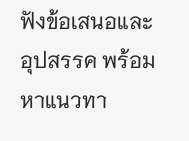ฟังข้อเสนอและอุปสรรค พร้อมหาแนวทา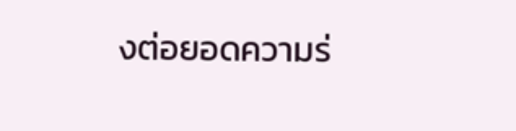งต่อยอดความร่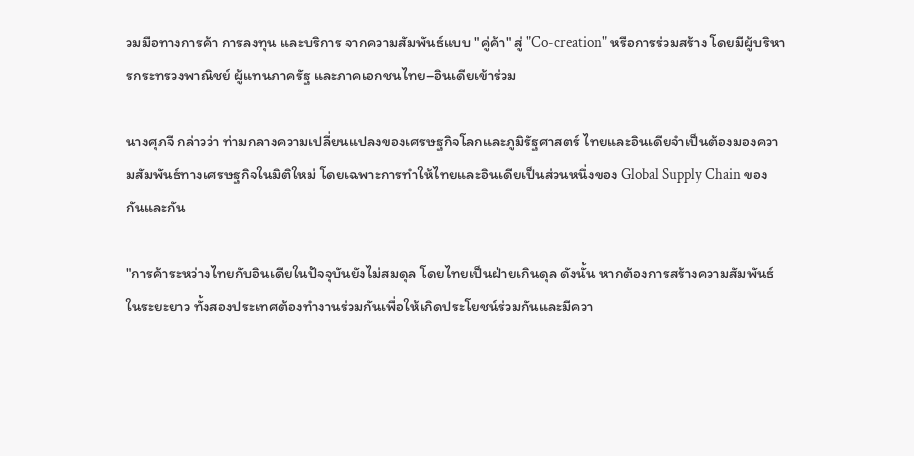วมมือทางการค้า การลงทุน และบริการ จากความสัมพันธ์แบบ "คู่ค้า" สู่ "Co-creation" หรือการร่วมสร้าง โดยมีผู้บริหารกระทรวงพาณิชย์ ผู้แทนภาครัฐ และภาคเอกชนไทย–อินเดียเข้าร่วม

นางศุภจี กล่าวว่า ท่ามกลางความเปลี่ยนแปลงของเศรษฐกิจโลกและภูมิรัฐศาสตร์ ไทยและอินเดียจำเป็นต้องมองความสัมพันธ์ทางเศรษฐกิจในมิติใหม่ โดยเฉพาะการทำให้ไทยและอินเดียเป็นส่วนหนึ่งของ Global Supply Chain ของกันและกัน

"การค้าระหว่างไทยกับอินเดียในปัจจุบันยังไม่สมดุล โดยไทยเป็นฝ่ายเกินดุล ดังนั้น หากต้องการสร้างความสัมพันธ์ในระยะยาว ทั้งสองประเทศต้องทำงานร่วมกันเพื่อให้เกิดประโยชน์ร่วมกันและมีควา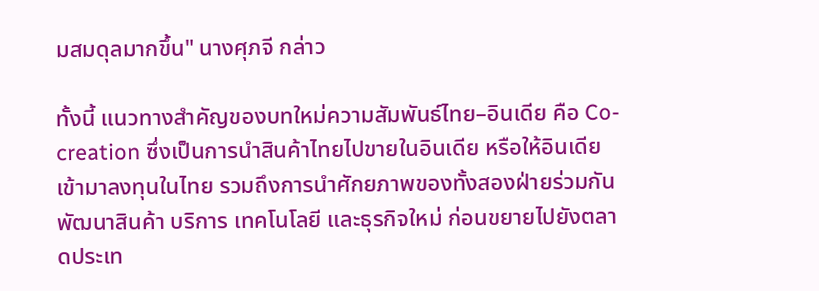มสมดุลมากขึ้น" นางศุภจี กล่าว

ทั้งนี้ แนวทางสำคัญของบทใหม่ความสัมพันธ์ไทย–อินเดีย คือ Co-creation ซึ่งเป็นการนำสินค้าไทยไปขายในอินเดีย หรือให้อินเดียเข้ามาลงทุนในไทย รวมถึงการนำศักยภาพของทั้งสองฝ่ายร่วมกันพัฒนาสินค้า บริการ เทคโนโลยี และธุรกิจใหม่ ก่อนขยายไปยังตลาดประเท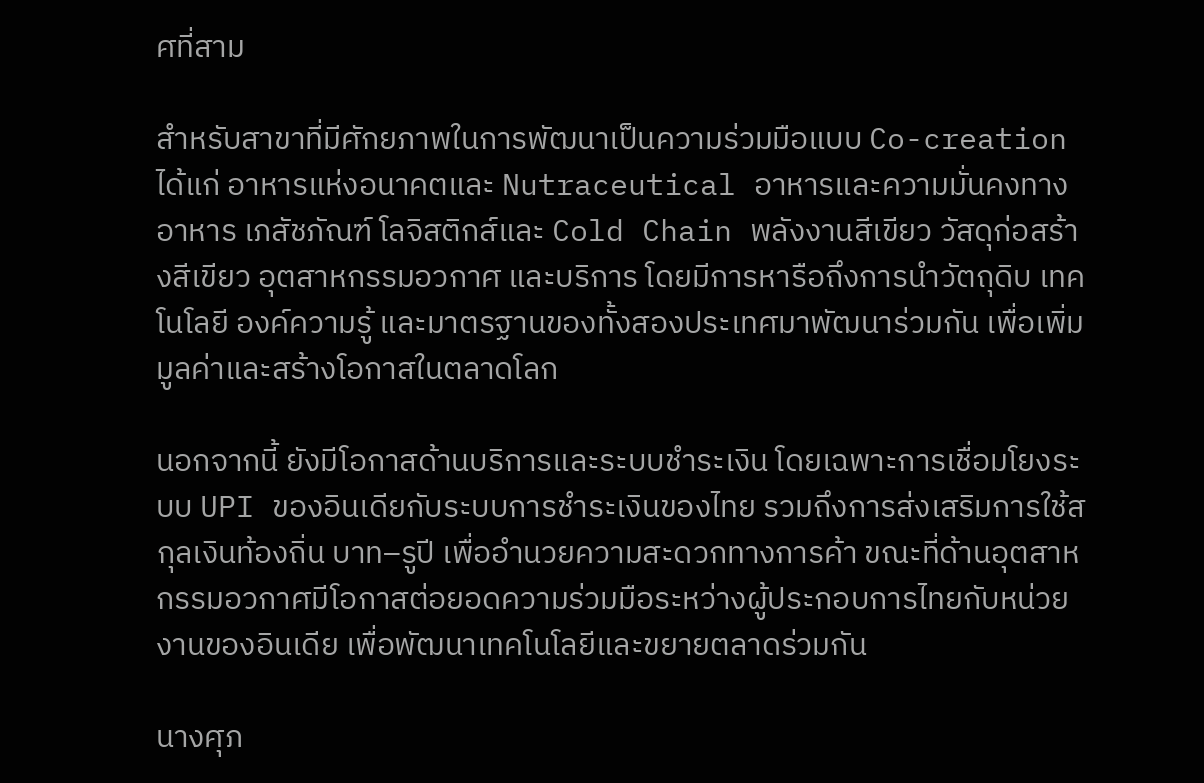ศที่สาม

สำหรับสาขาที่มีศักยภาพในการพัฒนาเป็นความร่วมมือแบบ Co-creation ได้แก่ อาหารแห่งอนาคตและ Nutraceutical อาหารและความมั่นคงทางอาหาร เภสัชภัณฑ์ โลจิสติกส์และ Cold Chain พลังงานสีเขียว วัสดุก่อสร้างสีเขียว อุตสาหกรรมอวกาศ และบริการ โดยมีการหารือถึงการนำวัตถุดิบ เทคโนโลยี องค์ความรู้ และมาตรฐานของทั้งสองประเทศมาพัฒนาร่วมกัน เพื่อเพิ่มมูลค่าและสร้างโอกาสในตลาดโลก

นอกจากนี้ ยังมีโอกาสด้านบริการและระบบชำระเงิน โดยเฉพาะการเชื่อมโยงระบบ UPI ของอินเดียกับระบบการชำระเงินของไทย รวมถึงการส่งเสริมการใช้สกุลเงินท้องถิ่น บาท–รูปี เพื่ออำนวยความสะดวกทางการค้า ขณะที่ด้านอุตสาหกรรมอวกาศมีโอกาสต่อยอดความร่วมมือระหว่างผู้ประกอบการไทยกับหน่วยงานของอินเดีย เพื่อพัฒนาเทคโนโลยีและขยายตลาดร่วมกัน

นางศุภ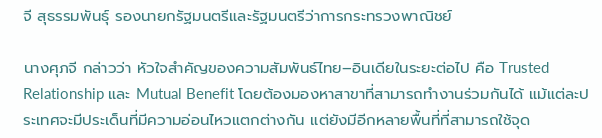จี สุธรรมพันธุ์ รองนายกรัฐมนตรีและรัฐมนตรีว่าการกระทรวงพาณิชย์

นางศุภจี กล่าวว่า หัวใจสำคัญของความสัมพันธ์ไทย–อินเดียในระยะต่อไป คือ Trusted Relationship และ Mutual Benefit โดยต้องมองหาสาขาที่สามารถทำงานร่วมกันได้ แม้แต่ละประเทศจะมีประเด็นที่มีความอ่อนไหวแตกต่างกัน แต่ยังมีอีกหลายพื้นที่ที่สามารถใช้จุด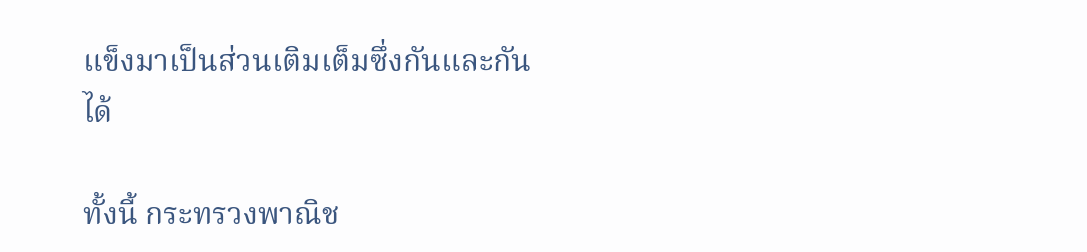แข็งมาเป็นส่วนเติมเต็มซึ่งกันและกันได้

ทั้งนี้ กระทรวงพาณิช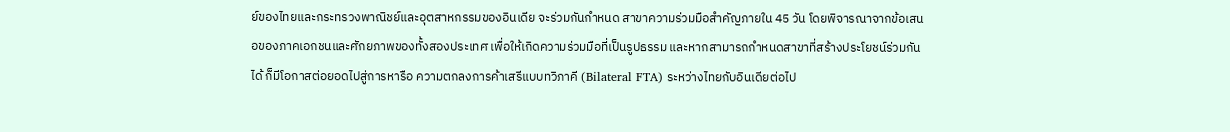ย์ของไทยและกระทรวงพาณิชย์และอุตสาหกรรมของอินเดีย จะร่วมกันกำหนด สาขาความร่วมมือสำคัญภายใน 45 วัน โดยพิจารณาจากข้อเสนอของภาคเอกชนและศักยภาพของทั้งสองประเทศ เพื่อให้เกิดความร่วมมือที่เป็นรูปธรรม และหากสามารถกำหนดสาขาที่สร้างประโยชน์ร่วมกันได้ ก็มีโอกาสต่อยอดไปสู่การหารือ ความตกลงการค้าเสรีแบบทวิภาคี (Bilateral FTA) ระหว่างไทยกับอินเดียต่อไป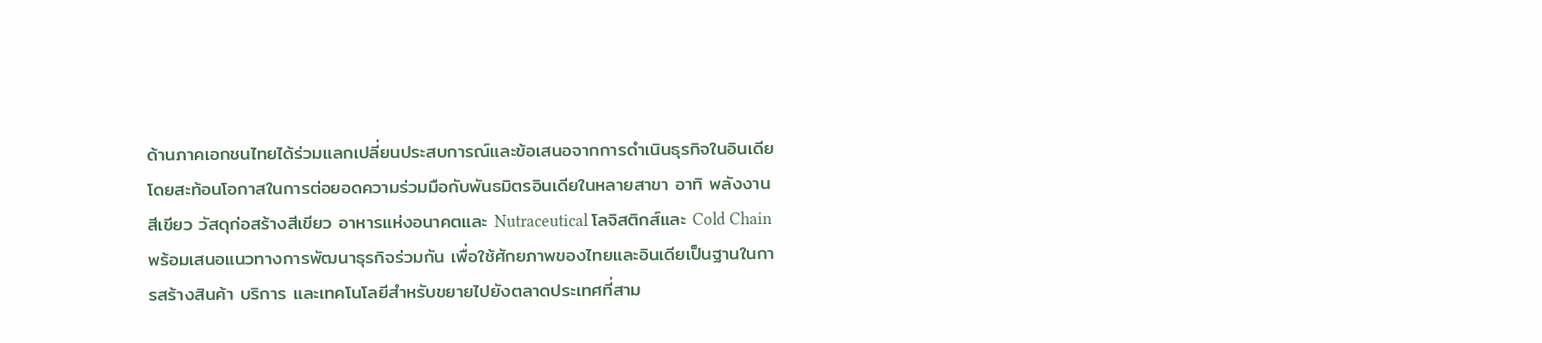ด้านภาคเอกชนไทยได้ร่วมแลกเปลี่ยนประสบการณ์และข้อเสนอจากการดำเนินธุรกิจในอินเดีย โดยสะท้อนโอกาสในการต่อยอดความร่วมมือกับพันธมิตรอินเดียในหลายสาขา อาทิ พลังงานสีเขียว วัสดุก่อสร้างสีเขียว อาหารแห่งอนาคตและ Nutraceutical โลจิสติกส์และ Cold Chain พร้อมเสนอแนวทางการพัฒนาธุรกิจร่วมกัน เพื่อใช้ศักยภาพของไทยและอินเดียเป็นฐานในการสร้างสินค้า บริการ และเทคโนโลยีสำหรับขยายไปยังตลาดประเทศที่สาม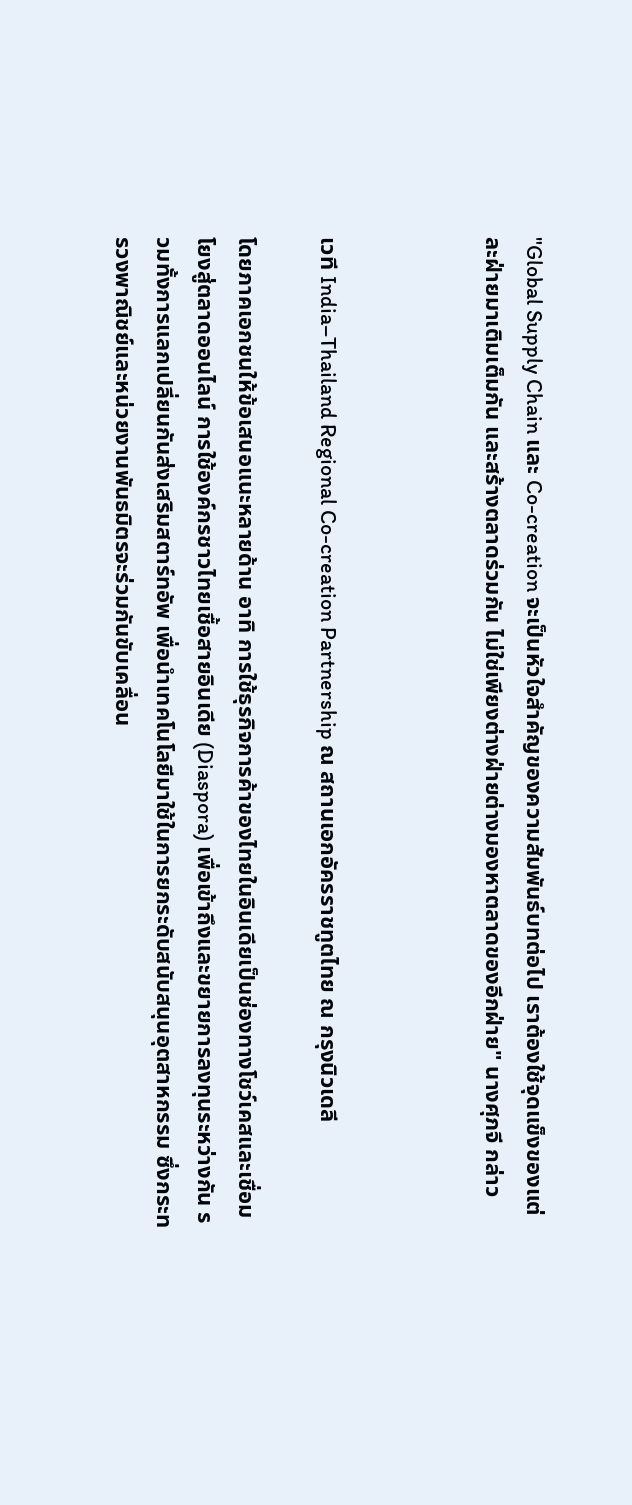"Global Supply Chain และ Co-creation จะเป็นหัวใจสำคัญของความสัมพันธ์บทต่อไป เราต้องใช้จุดแข็งของแต่ละฝ่ายมาเติมเต็มกัน และสร้างตลาดร่วมกัน ไม่ใช่เพียงต่างฝ่ายต่างมองหาตลาดของอีกฝ่าย" นางศุภจี กล่าว



เวที India–Thailand Regional Co-creation Partnership ณ สถานเอกอัครราชทูตไทย ณ กรุงนิวเดลี

โดยภาคเอกชนให้ข้อเสนอแนะหลายด้าน อาทิ การใช้ธุรกิจการค้าของไทยในอินเดียเป็นช่องทางโชว์เคสและเชื่อมโยงสู่ตลาดออนไลน์ การใช้องค์กรชาวไทยเชื้อสายอินเดีย (Diaspora) เพื่อเข้าถึงและขยายการลงทุนระหว่างกัน รวมทั้งการแลกเปลี่ยนกันส่งเสริมสตาร์ทอัพ เพื่อนำเทคโนโลยีมาใช้ในการยกระดับสนับสนุนอุตสาหกรรม ซึ่งกระทรวงพาณิชย์และหน่วยงานพันธมิตรจะร่วมกันขับเคลื่อน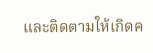และติดตามให้เกิดค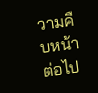วามคืบหน้าต่อไป